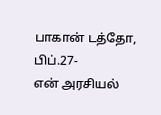பாகான் டத்தோ, பிப்.27-
என் அரசியல்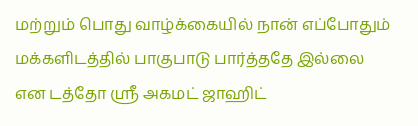மற்றும் பொது வாழ்க்கையில் நான் எப்போதும் மக்களிடத்தில் பாகுபாடு பார்த்ததே இல்லை என டத்தோ ஸ்ரீ அகமட் ஜாஹிட்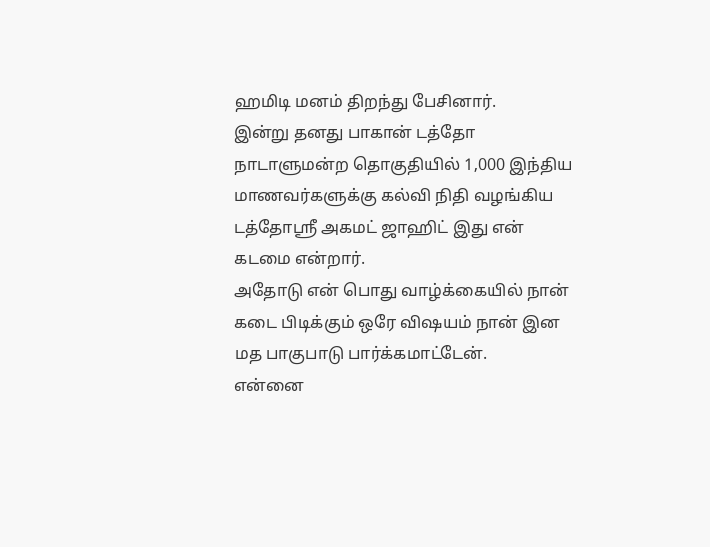ஹமிடி மனம் திறந்து பேசினார்.
இன்று தனது பாகான் டத்தோ நாடாளுமன்ற தொகுதியில் 1,000 இந்திய மாணவர்களுக்கு கல்வி நிதி வழங்கிய டத்தோஸ்ரீ அகமட் ஜாஹிட் இது என் கடமை என்றார்.
அதோடு என் பொது வாழ்க்கையில் நான் கடை பிடிக்கும் ஒரே விஷயம் நான் இன மத பாகுபாடு பார்க்கமாட்டேன்.
என்னை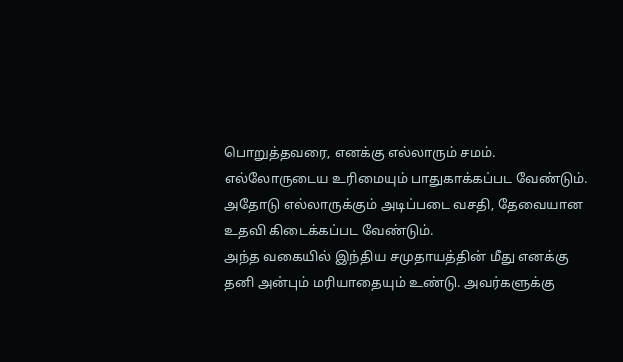பொறுத்தவரை, எனக்கு எல்லாரும் சமம். எல்லோருடைய உரிமையும் பாதுகாக்கப்பட வேண்டும். அதோடு எல்லாருக்கும் அடிப்படை வசதி, தேவையான உதவி கிடைக்கப்பட வேண்டும்.
அந்த வகையில் இந்திய சமுதாயத்தின் மீது எனக்கு தனி அன்பும் மரியாதையும் உண்டு. அவர்களுக்கு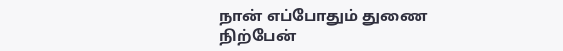நான் எப்போதும் துணை நிற்பேன்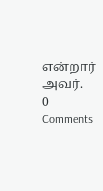என்றார் அவர்.
0 Comments